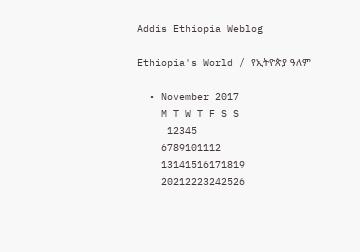Addis Ethiopia Weblog

Ethiopia's World / የኢትዮጵያ ዓለም

  • November 2017
    M T W T F S S
     12345
    6789101112
    13141516171819
    20212223242526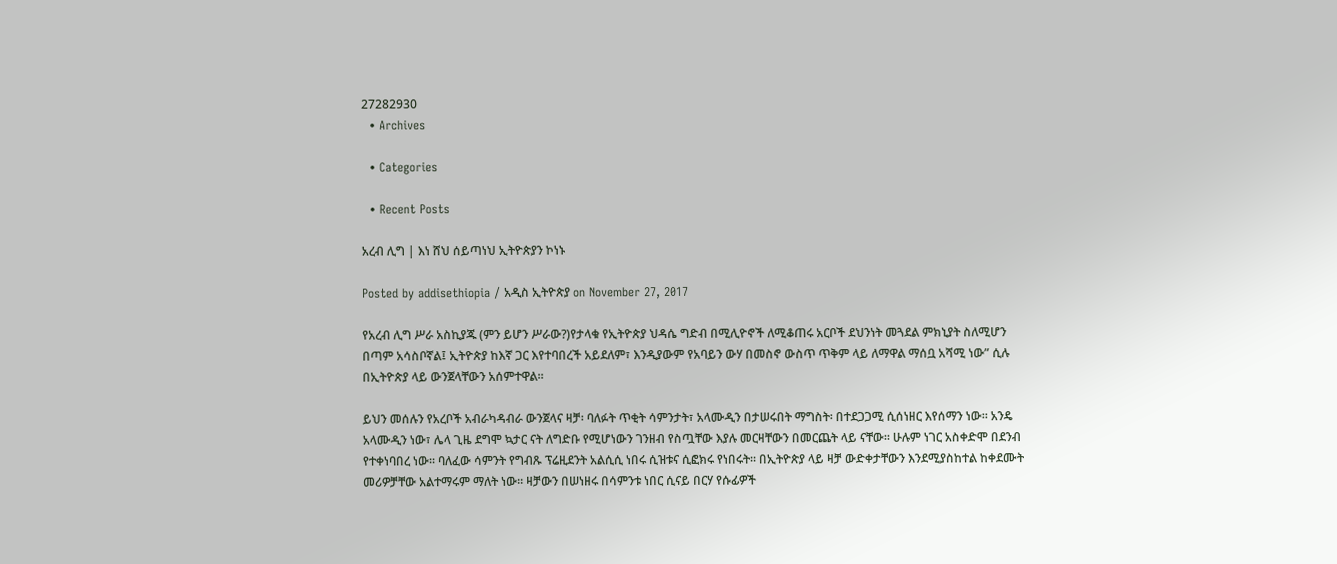27282930
  • Archives

  • Categories

  • Recent Posts

አረብ ሊግ | እነ ሸህ ሰይጣነህ ኢትዮጵያን ኮነኑ

Posted by addisethiopia / አዲስ ኢትዮጵያ on November 27, 2017

የአረብ ሊግ ሥራ አስኪያጁ (ምን ይሆን ሥራው?)የታላቁ የኢትዮጵያ ህዳሴ ግድብ በሚሊዮኖች ለሚቆጠሩ አርቦች ደህንነት መጓደል ምክኒያት ስለሚሆን በጣም አሳስቦኛል፤ ኢትዮጵያ ከእኛ ጋር እየተባበረች አይደለም፣ እንዲያውም የአባይን ውሃ በመስኖ ውስጥ ጥቅም ላይ ለማዋል ማሰቧ አሻሚ ነው” ሲሉ በኢትዮጵያ ላይ ውንጀላቸውን አሰምተዋል።

ይህን መሰሉን የአረቦች አብራካዳብራ ውንጀላና ዛቻ፡ ባለፉት ጥቂት ሳምንታት፣ አላሙዲን በታሠሩበት ማግስት፡ በተደጋጋሚ ሲሰነዘር እየሰማን ነው። አንዴ አላሙዲን ነው፣ ሌላ ጊዜ ደግሞ ኳታር ናት ለግድቡ የሚሆነውን ገንዘብ የስጧቸው እያሉ መርዛቸውን በመርጨት ላይ ናቸው። ሁሉም ነገር አስቀድሞ በደንብ የተቀነባበረ ነው። ባለፈው ሳምንት የግብጹ ፕሬዚደንት አልሲሲ ነበሩ ሲዝቱና ሲፎክሩ የነበሩት። በኢትዮጵያ ላይ ዛቻ ውድቀታቸውን እንደሚያስከተል ከቀደሙት መሪዎቻቸው አልተማሩም ማለት ነው። ዛቻውን በሠነዘሩ በሳምንቱ ነበር ሲናይ በርሃ የሱፊዎች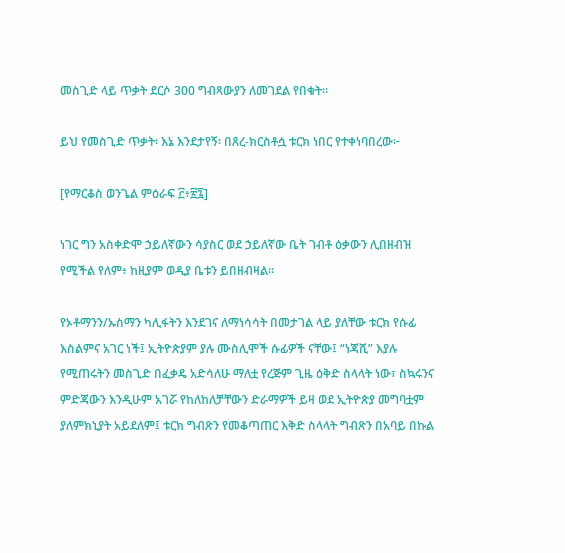መስጊድ ላይ ጥቃት ደርሶ 300 ግብጻውያን ለመገደል የበቁት።

ይህ የመስጊድ ጥቃት፡ እኔ እንደታየኝ፡ በጸረ-ክርስቶሷ ቱርክ ነበር የተቀነባበረው፦

[የማርቆስ ወንጌል ምዕራፍ ፫፥፳፯]

ነገር ግን አስቀድሞ ኃይለኛውን ሳያስር ወደ ኃይለኛው ቤት ገብቶ ዕቃውን ሊበዘብዝ የሚችል የለም፥ ከዚያም ወዲያ ቤቱን ይበዘብዛል።

የኦቶማንን/ኡስማን ካሊፋትን እንደገና ለማነሳሳት በመታገል ላይ ያለቸው ቱርክ የሱፊ እስልምና አገር ነች፤ ኢትዮጵያም ያሉ ሙስሊሞች ሱፊዎች ናቸው፤ “ነጃሺ” እያሉ የሚጠሩትን መስጊድ በፈቃዴ አድሳለሁ ማለቷ የረጅም ጊዜ ዕቅድ ስላላት ነው፣ ስኳሩንና ምድጃውን እንዲሁም አገሯ የከለከለቻቸውን ድራማዎች ይዛ ወደ ኢትዮጵያ መግባቷም ያለምክኒያት አይደለም፤ ቱርክ ግብጽን የመቆጣጠር እቅድ ስላላት ግብጽን በአባይ በኩል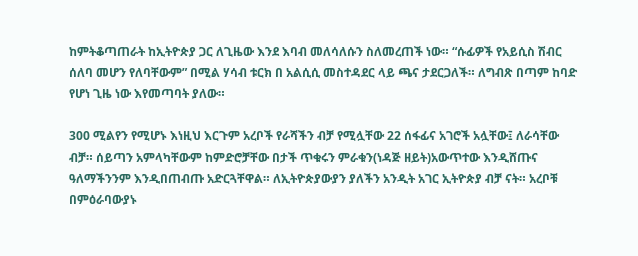ከምትቆጣጠራት ከኢትዮጵያ ጋር ለጊዜው እንደ እባብ መለሳለሱን ስለመረጠች ነው። “ሱፊዎች የአይሲስ ሽብር ሰለባ መሆን የለባቸውም” በሚል ሃሳብ ቱርክ በ አልሲሲ መስተዳደር ላይ ጫና ታደርጋለች። ለግብጽ በጣም ከባድ የሆነ ጊዜ ነው እየመጣባት ያለው።

300 ሚልየን የሚሆኑ እነዚህ እርጉም አረቦች የራሻችን ብቻ የሚሏቸው 22 ሰፋፊና አገሮች አሏቸው፤ ለራሳቸው ብቻ። ሰይጣን አምላካቸውም ከምድሮቻቸው በታች ጥቁሩን ምራቁን(ነዳጅ ዘይት)አውጥተው እንዲሸጡና ዓለማችንንም እንዲበጠብጡ አድርጓቸዋል። ለኢትዮጵያውያን ያለችን አንዲት አገር ኢትዮጵያ ብቻ ናት። አረቦቹ በምዕራባውያኑ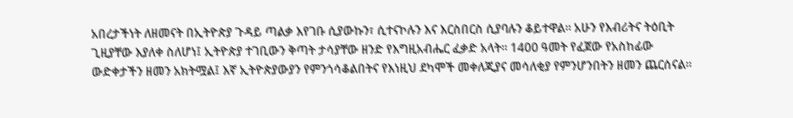አበረታችነት ለዘመናት በኢትዮጵያ ጉዳይ ጣልቃ እየገቡ ሲያውኩን፣ ሲተናኮሉን እና እርስበርስ ሲያባሉን ቆይተዋል። አሁን የእብሪትና ትዕቢት ጊዚያቸው እያለቀ ስለሆነ፤ ኢትዮጵያ ተገቢውን ቅጣት ታሳያቸው ዘንድ የእግዚአብሔር ፈቃድ አላት። 1400 ዓመት የፈጀው የአስከፊው ውድቀታችን ዘመን አክትሟል፤ እኛ ኢትዮጵያውያን የምንጎሳቆልበትና የእነዚህ ደካሞች መቀለጂያና መሳለቂያ የምንሆንበትን ዘመን ጨርሰናል።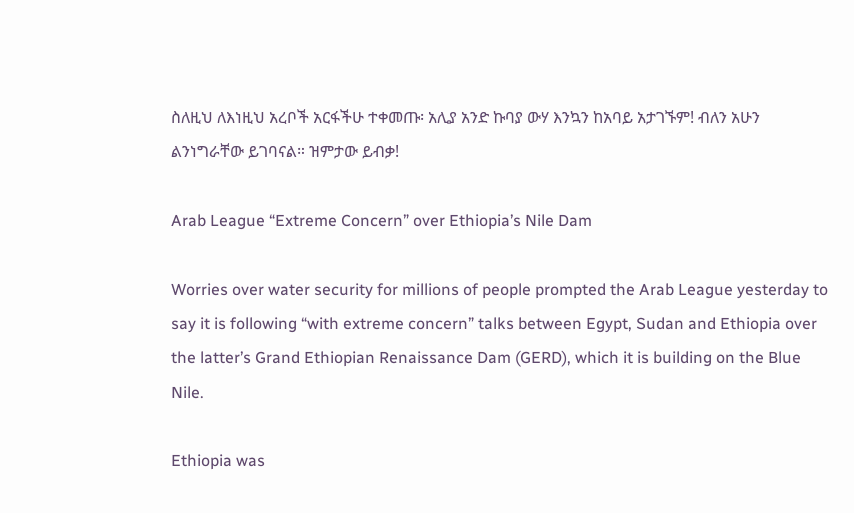ስለዚህ ለእነዚህ አረቦች አርፋችሁ ተቀመጡ፡ አሊያ አንድ ኩባያ ውሃ እንኳን ከአባይ አታገኙም! ብለን አሁን ልንነግራቸው ይገባናል። ዝምታው ይብቃ!

Arab League “Extreme Concern” over Ethiopia’s Nile Dam

Worries over water security for millions of people prompted the Arab League yesterday to say it is following “with extreme concern” talks between Egypt, Sudan and Ethiopia over the latter’s Grand Ethiopian Renaissance Dam (GERD), which it is building on the Blue Nile.

Ethiopia was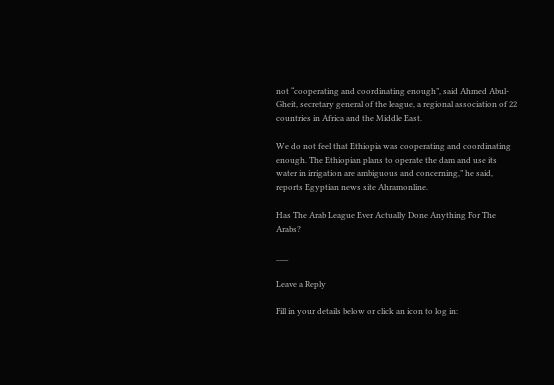not “cooperating and coordinating enough”, said Ahmed Abul-Gheit, secretary general of the league, a regional association of 22 countries in Africa and the Middle East.

We do not feel that Ethiopia was cooperating and coordinating enough. The Ethiopian plans to operate the dam and use its water in irrigation are ambiguous and concerning,” he said, reports Egyptian news site Ahramonline.

Has The Arab League Ever Actually Done Anything For The Arabs?

___

Leave a Reply

Fill in your details below or click an icon to log in: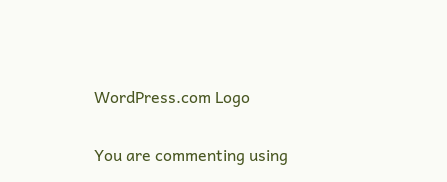WordPress.com Logo

You are commenting using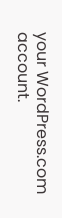your WordPress.com account.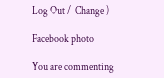Log Out /  Change )

Facebook photo

You are commenting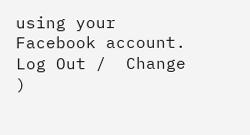using your Facebook account. Log Out /  Change )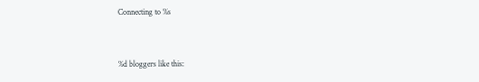Connecting to %s


%d bloggers like this: